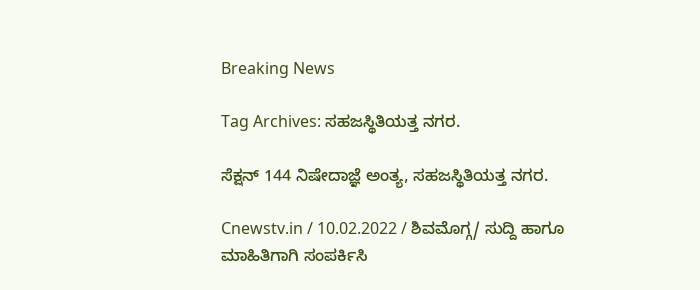Breaking News

Tag Archives: ಸಹಜಸ್ಥಿತಿಯತ್ತ ನಗರ.

ಸೆಕ್ಷನ್ 144 ನಿಷೇದಾಜ್ಞೆ ಅಂತ್ಯ, ಸಹಜಸ್ಥಿತಿಯತ್ತ ನಗರ.

Cnewstv.in / 10.02.2022 / ಶಿವಮೊಗ್ಗ/ ಸುದ್ದಿ ಹಾಗೂ ಮಾಹಿತಿಗಾಗಿ ಸಂಪರ್ಕಿಸಿ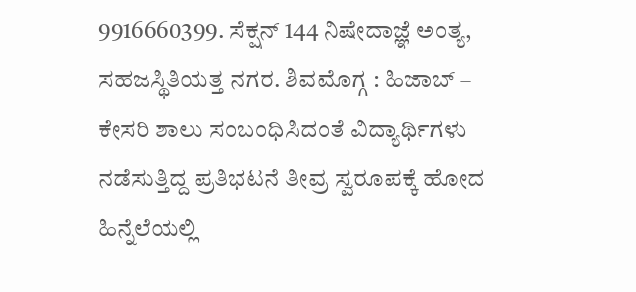9916660399. ಸೆಕ್ಷನ್ 144 ನಿಷೇದಾಜ್ಞೆ ಅಂತ್ಯ, ಸಹಜಸ್ಥಿತಿಯತ್ತ ನಗರ. ಶಿವಮೊಗ್ಗ : ಹಿಜಾಬ್ – ಕೇಸರಿ ಶಾಲು ಸಂಬಂಧಿಸಿದಂತೆ ವಿದ್ಯಾರ್ಥಿಗಳು ನಡೆಸುತ್ತಿದ್ದ ಪ್ರತಿಭಟನೆ ತೀವ್ರ ಸ್ವರೂಪಕ್ಕೆ ಹೋದ ಹಿನ್ನೆಲೆಯಲ್ಲಿ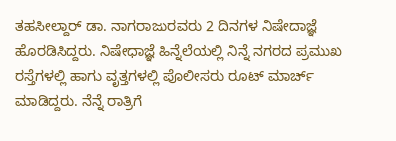ತಹಸೀಲ್ದಾರ್ ಡಾ. ನಾಗರಾಜುರವರು 2 ದಿನಗಳ ನಿಷೇದಾಜ್ಞೆ ಹೊರಡಿಸಿದ್ದರು. ನಿಷೇಧಾಜ್ಞೆ ಹಿನ್ನೆಲೆಯಲ್ಲಿ ನಿನ್ನೆ ನಗರದ ಪ್ರಮುಖ ರಸ್ತೆಗಳಲ್ಲಿ ಹಾಗು ವೃತ್ತಗಳಲ್ಲಿ ಪೊಲೀಸರು ರೂಟ್ ಮಾರ್ಚ್ ಮಾಡಿದ್ದರು. ನೆನ್ನೆ ರಾತ್ರಿಗೆ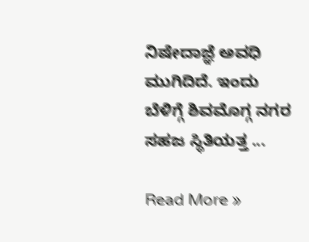ನಿಷೇದಾಜ್ಞೆ ಅವಧಿ ಮುಗಿದಿದೆ. ಇಂದು ಬೆಳಿಗ್ಗೆ ಶಿವಮೊಗ್ಗ ನಗರ ಸಹಜ ಸ್ಥಿತಿಯತ್ತ ...

Read More »